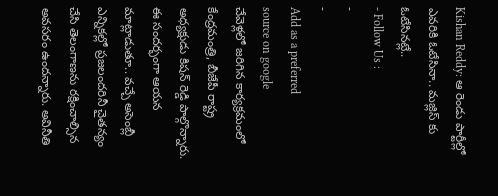Kishan Reddy: ఆ రెండు పార్టీల్లో ఎవరికి ఓటేసినా.. మజ్లిస్ కు ఓటేసినట్లే..
- Follow Us :
-
-
Add as a preferred
source on google
చేవెళ్లలో జరిగిన కార్యక్రమంలో కేంద్రమంత్రి, బీజేపీ రాష్ట్ర అధ్యక్షుడు కిషన్ రెడ్డి పాల్గొన్నారు. ఈ సందర్భంగా ఆయన మాట్లాడుతూ.. వచ్చే అసెంబ్లీ ఎన్నికల్లో ప్రజలందరినీ చైతన్యం చేసి తెలంగాణను రక్షించాల్సిన అవసరం ఉందన్నారు. అవినీతి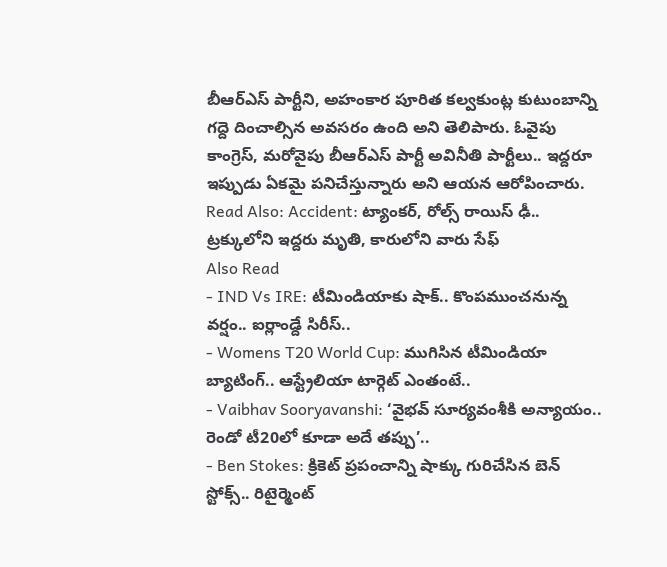బీఆర్ఎస్ పార్టీని, అహంకార పూరిత కల్వకుంట్ల కుటుంబాన్ని గద్దె దించాల్సిన అవసరం ఉంది అని తెలిపారు. ఓవైపు కాంగ్రెస్, మరోవైపు బీఆర్ఎస్ పార్టీ అవినీతి పార్టీలు.. ఇద్దరూ ఇప్పుడు ఏకమై పనిచేస్తున్నారు అని ఆయన ఆరోపించారు.
Read Also: Accident: ట్యాంకర్, రోల్స్ రాయిస్ ఢీ.. ట్రక్కులోని ఇద్దరు మృతి, కారులోని వారు సేఫ్
Also Read
- IND Vs IRE: టీమిండియాకు షాక్.. కొంపముంచనున్న వర్షం.. ఐర్లాండ్దే సిరీస్..
- Womens T20 World Cup: ముగిసిన టీమిండియా బ్యాటింగ్.. ఆస్ట్రేలియా టార్గెట్ ఎంతంటే..
- Vaibhav Sooryavanshi: ‘వైభవ్ సూర్యవంశీకి అన్యాయం.. రెండో టీ20లో కూడా అదే తప్పు’..
- Ben Stokes: క్రికెట్ ప్రపంచాన్ని షాక్కు గురిచేసిన బెన్ స్టోక్స్.. రిటైర్మెంట్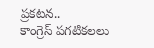ప్రకటన..
కాంగ్రెస్ పగటికలలు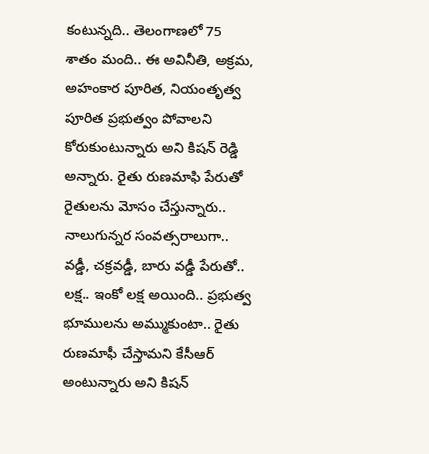కంటున్నది.. తెలంగాణలో 75 శాతం మంది.. ఈ అవినీతి, అక్రమ, అహంకార పూరిత, నియంతృత్వ పూరిత ప్రభుత్వం పోవాలని కోరుకుంటున్నారు అని కిషన్ రెడ్డి అన్నారు. రైతు రుణమాఫి పేరుతో రైతులను మోసం చేస్తున్నారు.. నాలుగున్నర సంవత్సరాలుగా.. వడ్డీ, చక్రవడ్డీ, బారు వడ్డీ పేరుతో.. లక్ష.. ఇంకో లక్ష అయింది.. ప్రభుత్వ భూములను అమ్ముకుంటా.. రైతు రుణమాఫీ చేస్తామని కేసీఆర్ అంటున్నారు అని కిషన్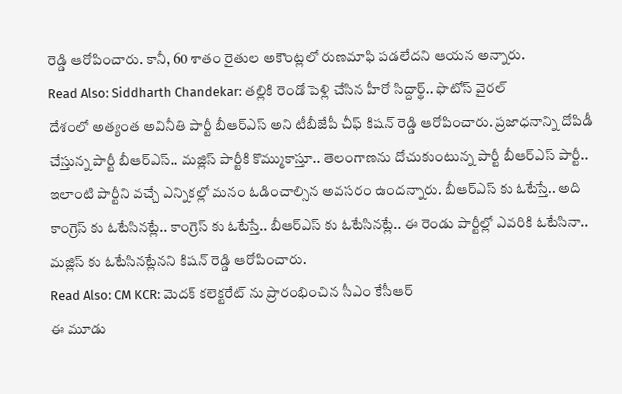రెడ్డి ఆరోపించారు. కానీ, 60 శాతం రైతుల అకౌంట్లలో రుణమాఫి పడలేదని ఆయన అన్నారు.
Read Also: Siddharth Chandekar: తల్లికి రెండో పెళ్లి చేసిన హీరో సిద్దార్థ్.. ఫొటోస్ వైరల్
దేశంలో అత్యంత అవినీతి పార్టీ బీఆర్ఎస్ అని టీబీజేపీ చీఫ్ కిషన్ రెడ్డి ఆరోపించారు. ప్రజాధనాన్ని దోపిడీ చేస్తున్న పార్టీ బీఆర్ఎస్.. మజ్లిస్ పార్టీకి కొమ్ముకాస్తూ.. తెలంగాణను దోచుకుంటున్న పార్టీ బీఆర్ఎస్ పార్టీ.. ఇలాంటి పార్టీని వచ్చే ఎన్నికల్లో మనం ఓడించాల్సిన అవసరం ఉందన్నారు. బీఆర్ఎస్ కు ఓటేస్తే.. అది కాంగ్రెస్ కు ఓటేసినట్లే.. కాంగ్రెస్ కు ఓటేస్తే.. బీఆర్ఎస్ కు ఓటేసినట్లే.. ఈ రెండు పార్టీల్లో ఎవరికి ఓటేసినా.. మజ్లిస్ కు ఓటేసినట్లేనని కిషన్ రెడ్డి ఆరోపించారు.
Read Also: CM KCR: మెదక్ కలెక్టరేట్ ను ప్రారంభించిన సీఎం కేసీఆర్
ఈ మూడు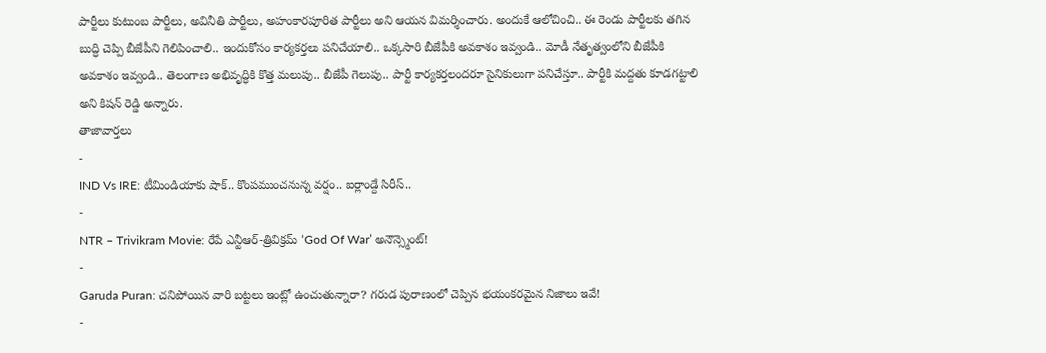పార్టీలు కుటుంబ పార్టీలు, అవినీతి పార్టీలు, అహంకారపూరిత పార్టీలు అని ఆయన విమర్శించారు. అందుకే ఆలోచించి.. ఈ రెండు పార్టీలకు తగిన బుద్ధి చెప్పి బీజేపీని గెలిపించాలి.. ఇందుకోసం కార్యకర్తలు పనిచేయాలి.. ఒక్కసారి బీజేపీకి అవకాశం ఇవ్వండి.. మోడీ నేతృత్వంలోని బీజేపీకి అవకాశం ఇవ్వండి.. తెలంగాణ అభివృద్ధికి కొత్త మలుపు.. బీజేపీ గెలుపు.. పార్టీ కార్యకర్తలందరూ సైనికులుగా పనిచేస్తూ.. పార్టీకి మద్దతు కూడగట్టాలి అని కిషన్ రెడ్డి అన్నారు.
తాజావార్తలు
-
IND Vs IRE: టీమిండియాకు షాక్.. కొంపముంచనున్న వర్షం.. ఐర్లాండ్దే సిరీస్..
-
NTR – Trivikram Movie: రేపే ఎన్టీఆర్-త్రివిక్రమ్ ‘God Of War’ అనౌన్స్మెంట్!
-
Garuda Puran: చనిపోయిన వారి బట్టలు ఇంట్లో ఉంచుతున్నారా? గరుడ పురాణంలో చెప్పిన భయంకరమైన నిజాలు ఇవే!
-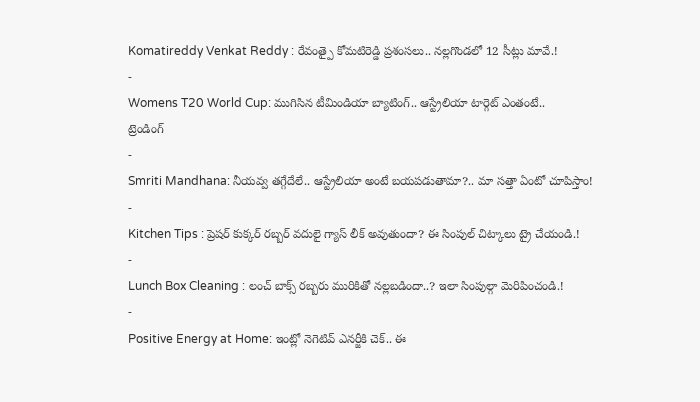Komatireddy Venkat Reddy : రేవంత్పై కోమటిరెడ్డి ప్రశంసలు.. నల్లగొండలో 12 సీట్లు మావే.!
-
Womens T20 World Cup: ముగిసిన టీమిండియా బ్యాటింగ్.. ఆస్ట్రేలియా టార్గెట్ ఎంతంటే..
ట్రెండింగ్
-
Smriti Mandhana: నీయవ్వ తగ్గేదేలే.. ఆస్ట్రేలియా అంటే బయపడుతామా?.. మా సత్తా ఏంటో చూపిస్తాం!
-
Kitchen Tips : ప్రెషర్ కుక్కర్ రబ్బర్ వదులై గ్యాస్ లీక్ అవుతుందా? ఈ సింపుల్ చిట్కాలు ట్రై చేయండి.!
-
Lunch Box Cleaning : లంచ్ బాక్స్ రబ్బరు మురికితో నల్లబడిందా..? ఇలా సింపుల్గా మెరిపించండి.!
-
Positive Energy at Home: ఇంట్లో నెగెటివ్ ఎనర్జీకి చెక్.. ఈ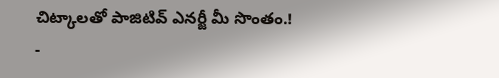చిట్కాలతో పాజిటివ్ ఎనర్జీ మీ సొంతం.!
-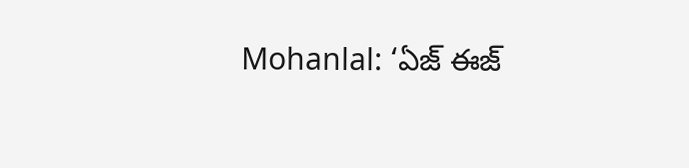Mohanlal: ‘ఏజ్ ఈజ్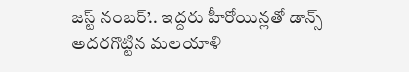జస్ట్ నంబర్’.. ఇద్దరు హీరోయిన్లతో డాన్స్ అదరగొట్టిన మలయాళి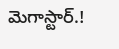మెగాస్టార్.!